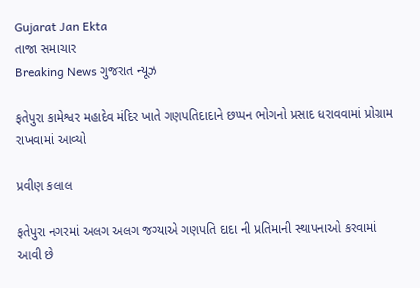Gujarat Jan Ekta
તાજા સમાચાર
Breaking News ગુજરાત ન્યૂઝ

ફતેપુરા કામેશ્વર મહાદેવ મંદિર ખાતે ગણપતિદાદાને છપ્પન ભોગનો પ્રસાદ ધરાવવામાં પ્રોગ્રામ રાખવામાં આવ્યો

પ્રવીણ કલાલ

ફતેપુરા નગરમાં અલગ અલગ જગ્યાએ ગણપતિ દાદા ની પ્રતિમાની સ્થાપનાઓ કરવામાં આવી છે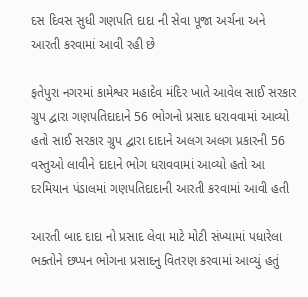દસ દિવસ સુધી ગણપતિ દાદા ની સેવા પૂજા અર્ચના અને આરતી કરવામાં આવી રહી છે

ફતેપુરા નગરમાં કામેશ્વર મહાદેવ મંદિર ખાતે આવેલ સાઈ સરકાર ગ્રુપ દ્વારા ગણપતિદાદાને 56 ભોગનો પ્રસાદ ધરાવવામાં આવ્યો હતો સાઈ સરકાર ગ્રુપ દ્વારા દાદાને અલગ અલગ પ્રકારની 56 વસ્તુઓ લાવીને દાદાને ભોગ ધરાવવામાં આવ્યો હતો આ દરમિયાન પંડાલમાં ગણપતિદાદાની આરતી કરવામાં આવી હતી

આરતી બાદ દાદા નો પ્રસાદ લેવા માટે મોટી સંખ્યામાં પધારેલા ભક્તોને છપ્પન ભોગના પ્રસાદનુ વિતરણ કરવામાં આવ્યું હતું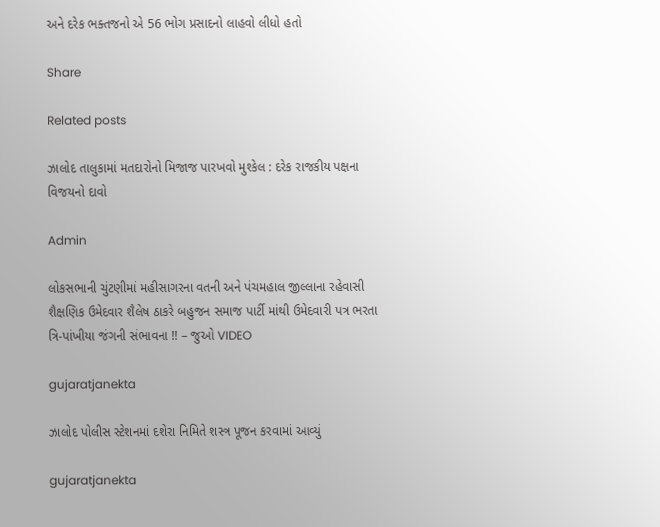અને દરેક ભક્તજનો એ 56 ભોગ પ્રસાદનો લાહવો લીધો હતો

Share

Related posts

ઝાલોદ તાલુકામાં મતદારોનો મિજાજ પારખવો મુશ્કેલ : દરેક રાજકીય પક્ષના વિજયનો દાવો

Admin

લોકસભાની ચુંટણીમાં મહીસાગરના વતની અને પંચમહાલ જીલ્લાના રહેવાસી શૈક્ષણિક ઉમેદવાર શૈલેષ ઠાકરે બહુજન સમાજ પાર્ટી માંથી ઉમેદવારી પત્ર ભરતા ત્રિ-પાંખીયા જંગની સંભાવના !! – જુઓ VIDEO

gujaratjanekta

ઝાલોદ પોલીસ સ્ટેશનમાં દશેરા નિમિતે શસ્ત્ર પૂજન કરવામાં આવ્યું

gujaratjanekta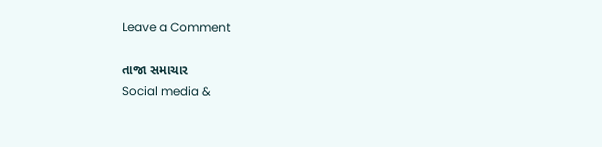Leave a Comment

તાજા સમાચાર
Social media &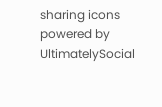sharing icons powered by UltimatelySocial